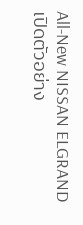All-New NISSAN ELGRAND เปิดตัวอย่าง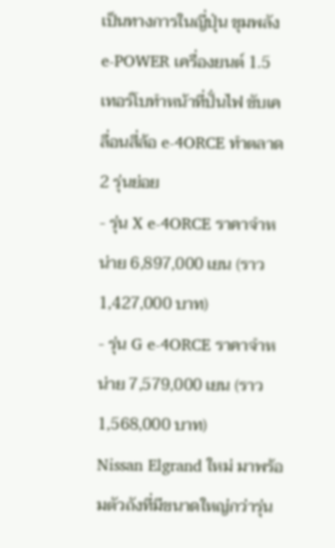เป็นทางการในญี่ปุ่น ขุมพลัง e-POWER เครื่องยนต์ 1.5 เทอร์โบทำหน้าที่ปั่นไฟ ขับเคลื่อนสี่ล้อ e-4ORCE ทำตลาด 2 รุ่นย่อย
- รุ่น X e‑4ORCE ราคาจำหน่าย 6,897,000 เยน (ราว 1,427,000 บาท)
- รุ่น G e‑4ORCE ราคาจำหน่าย 7,579,000 เยน (ราว 1,568,000 บาท)
Nissan Elgrand ใหม่ มาพร้อมตัวถังที่มีขนาดใหญ่กว่ารุ่น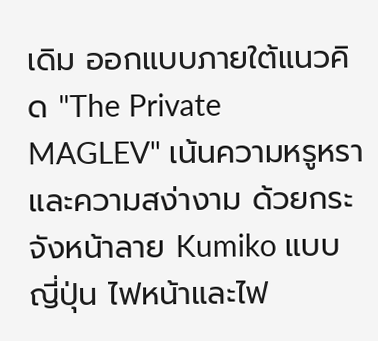เดิม ออกแบบภายใต้แนวคิด "The Private MAGLEV" เน้นความหรูหราและความสง่างาม ด้วยกระจังหน้าลาย Kumiko แบบญี่ปุ่น ไฟหน้าและไฟ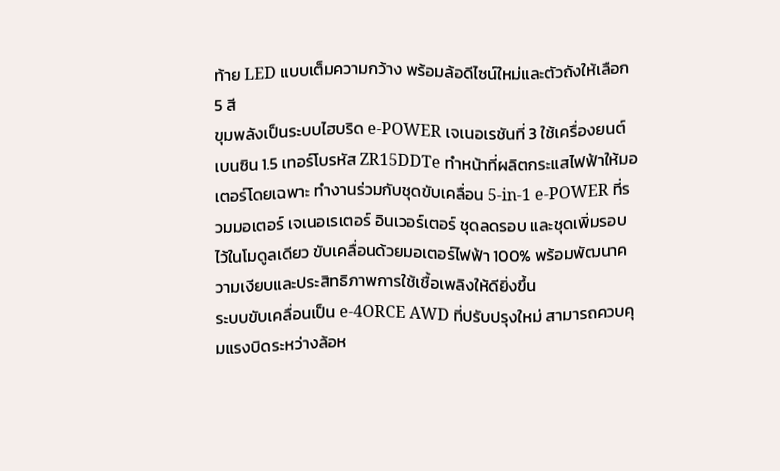ท้าย LED แบบเต็มความกว้าง พร้อมล้อดีไซน์ใหม่และตัวถังให้เลือก 5 สี
ขุมพลังเป็นระบบไฮบริด e-POWER เจเนอเรชันที่ 3 ใช้เครื่องยนต์เบนซิน 1.5 เทอร์โบรหัส ZR15DDTe ทำหน้าที่ผลิตกระแสไฟฟ้าให้มอเตอร์โดยเฉพาะ ทำงานร่วมกับชุดขับเคลื่อน 5-in-1 e-POWER ที่รวมมอเตอร์ เจเนอเรเตอร์ อินเวอร์เตอร์ ชุดลดรอบ และชุดเพิ่มรอบไว้ในโมดูลเดียว ขับเคลื่อนด้วยมอเตอร์ไฟฟ้า 100% พร้อมพัฒนาความเงียบและประสิทธิภาพการใช้เชื้อเพลิงให้ดียิ่งขึ้น
ระบบขับเคลื่อนเป็น e-4ORCE AWD ที่ปรับปรุงใหม่ สามารถควบคุมแรงบิดระหว่างล้อห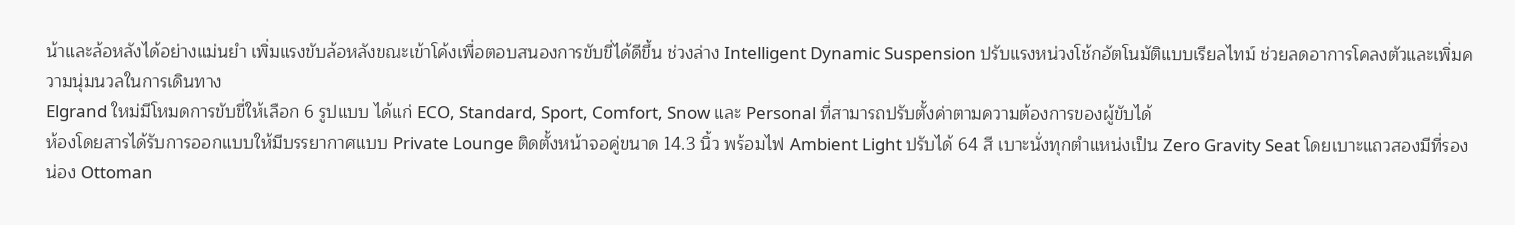น้าและล้อหลังได้อย่างแม่นยำ เพิ่มแรงขับล้อหลังขณะเข้าโค้งเพื่อตอบสนองการขับขี่ได้ดีขึ้น ช่วงล่าง Intelligent Dynamic Suspension ปรับแรงหน่วงโช้กอัตโนมัติแบบเรียลไทม์ ช่วยลดอาการโคลงตัวและเพิ่มความนุ่มนวลในการเดินทาง
Elgrand ใหม่มีโหมดการขับขี่ให้เลือก 6 รูปแบบ ได้แก่ ECO, Standard, Sport, Comfort, Snow และ Personal ที่สามารถปรับตั้งค่าตามความต้องการของผู้ขับได้
ห้องโดยสารได้รับการออกแบบให้มีบรรยากาศแบบ Private Lounge ติดตั้งหน้าจอคู่ขนาด 14.3 นิ้ว พร้อมไฟ Ambient Light ปรับได้ 64 สี เบาะนั่งทุกตำแหน่งเป็น Zero Gravity Seat โดยเบาะแถวสองมีที่รองน่อง Ottoman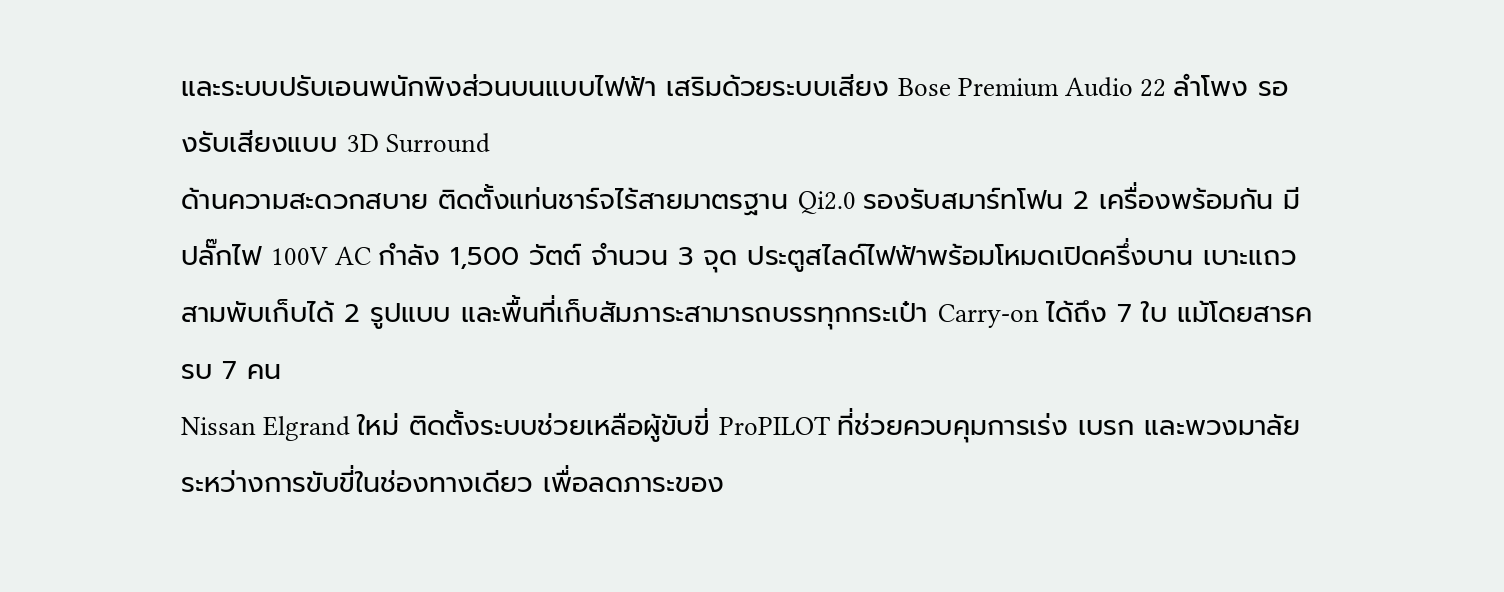และระบบปรับเอนพนักพิงส่วนบนแบบไฟฟ้า เสริมด้วยระบบเสียง Bose Premium Audio 22 ลำโพง รองรับเสียงแบบ 3D Surround
ด้านความสะดวกสบาย ติดตั้งแท่นชาร์จไร้สายมาตรฐาน Qi2.0 รองรับสมาร์ทโฟน 2 เครื่องพร้อมกัน มีปลั๊กไฟ 100V AC กำลัง 1,500 วัตต์ จำนวน 3 จุด ประตูสไลด์ไฟฟ้าพร้อมโหมดเปิดครึ่งบาน เบาะแถวสามพับเก็บได้ 2 รูปแบบ และพื้นที่เก็บสัมภาระสามารถบรรทุกกระเป๋า Carry-on ได้ถึง 7 ใบ แม้โดยสารครบ 7 คน
Nissan Elgrand ใหม่ ติดตั้งระบบช่วยเหลือผู้ขับขี่ ProPILOT ที่ช่วยควบคุมการเร่ง เบรก และพวงมาลัยระหว่างการขับขี่ในช่องทางเดียว เพื่อลดภาระของ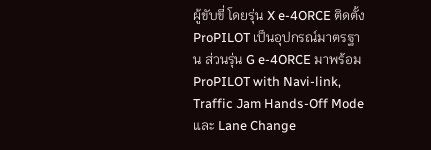ผู้ขับขี่ โดยรุ่น X e-4ORCE ติดตั้ง ProPILOT เป็นอุปกรณ์มาตรฐาน ส่วนรุ่น G e-4ORCE มาพร้อม ProPILOT with Navi-link, Traffic Jam Hands-Off Mode และ Lane Change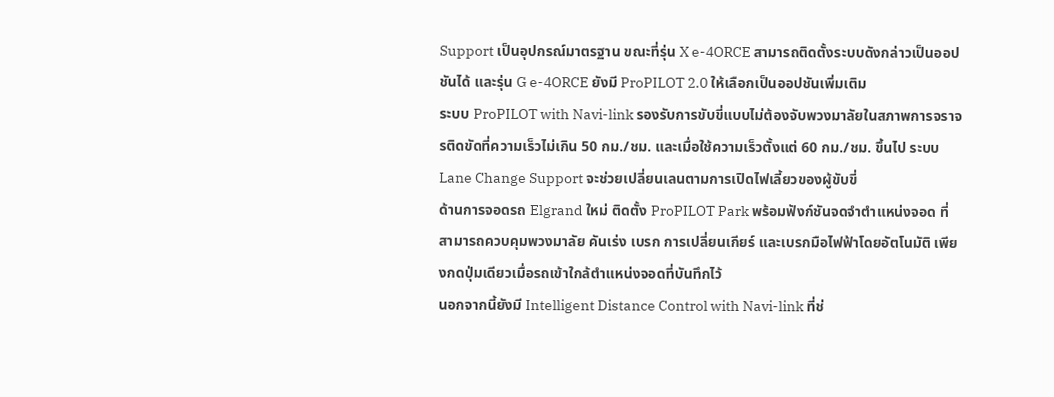Support เป็นอุปกรณ์มาตรฐาน ขณะที่รุ่น X e-4ORCE สามารถติดตั้งระบบดังกล่าวเป็นออปชันได้ และรุ่น G e-4ORCE ยังมี ProPILOT 2.0 ให้เลือกเป็นออปชันเพิ่มเติม
ระบบ ProPILOT with Navi-link รองรับการขับขี่แบบไม่ต้องจับพวงมาลัยในสภาพการจราจรติดขัดที่ความเร็วไม่เกิน 50 กม./ชม. และเมื่อใช้ความเร็วตั้งแต่ 60 กม./ชม. ขึ้นไป ระบบ Lane Change Support จะช่วยเปลี่ยนเลนตามการเปิดไฟเลี้ยวของผู้ขับขี่
ด้านการจอดรถ Elgrand ใหม่ ติดตั้ง ProPILOT Park พร้อมฟังก์ชันจดจำตำแหน่งจอด ที่สามารถควบคุมพวงมาลัย คันเร่ง เบรก การเปลี่ยนเกียร์ และเบรกมือไฟฟ้าโดยอัตโนมัติ เพียงกดปุ่มเดียวเมื่อรถเข้าใกล้ตำแหน่งจอดที่บันทึกไว้
นอกจากนี้ยังมี Intelligent Distance Control with Navi-link ที่ช่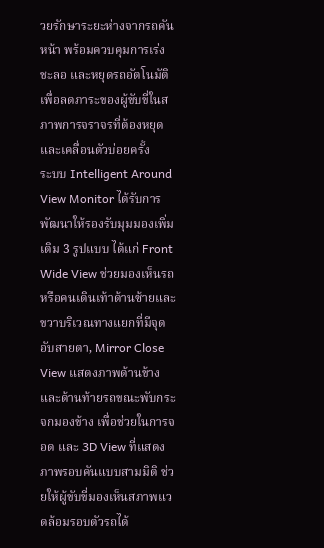วยรักษาระยะห่างจากรถคันหน้า พร้อมควบคุมการเร่ง ชะลอ และหยุดรถอัตโนมัติ เพื่อลดภาระของผู้ขับขี่ในสภาพการจราจรที่ต้องหยุดและเคลื่อนตัวบ่อยครั้ง
ระบบ Intelligent Around View Monitor ได้รับการพัฒนาให้รองรับมุมมองเพิ่มเติม 3 รูปแบบ ได้แก่ Front Wide View ช่วยมองเห็นรถหรือคนเดินเท้าด้านซ้ายและขวาบริเวณทางแยกที่มีจุดอับสายตา, Mirror Close View แสดงภาพด้านข้างและด้านท้ายรถขณะพับกระจกมองข้าง เพื่อช่วยในการจอด และ 3D View ที่แสดงภาพรอบคันแบบสามมิติ ช่วยให้ผู้ขับขี่มองเห็นสภาพแวดล้อมรอบตัวรถได้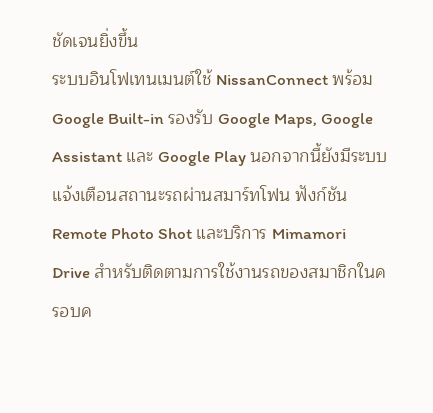ชัดเจนยิ่งขึ้น
ระบบอินโฟเทนเมนต์ใช้ NissanConnect พร้อม Google Built-in รองรับ Google Maps, Google Assistant และ Google Play นอกจากนี้ยังมีระบบแจ้งเตือนสถานะรถผ่านสมาร์ทโฟน ฟังก์ชัน Remote Photo Shot และบริการ Mimamori Drive สำหรับติดตามการใช้งานรถของสมาชิกในครอบค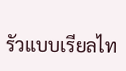รัวแบบเรียลไท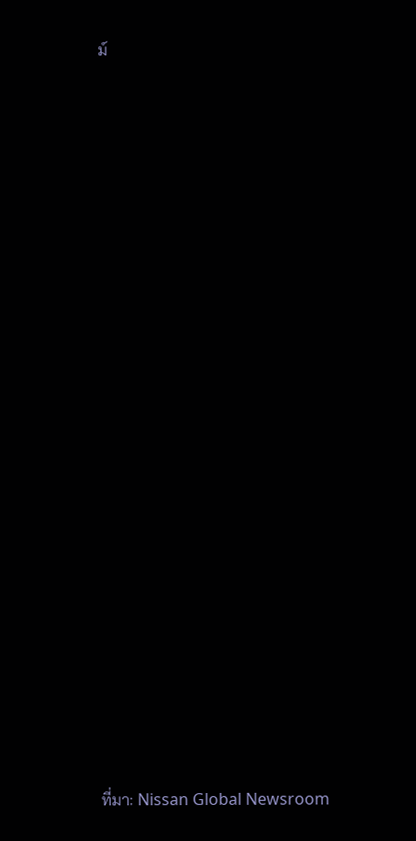ม์
























ที่มา: Nissan Global Newsroom